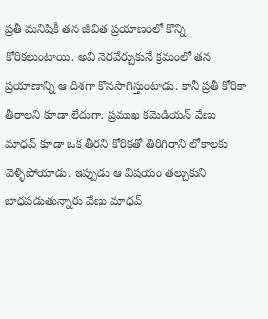ప్రతీ మనిషికీ తన జీవిత ప్రయాణంలో కొన్ని కోరికలుంటాయి. అవి నెరవేర్చుకునే క్రమంలో తన ప్రయాణాన్ని ఆ దిశగా కొనసాగిస్తుంటాడు. కానీ ప్రతీ కోరికా తీరాలని కూడా లేదుగా. ప్రముఖ కమెడియన్ వేణు మాధవ్ కూడా ఒక తీరని కోరికతో తిరిగిరాని లోకాలకు వెళ్ళిపోయాడు. ఇప్పుడు ఆ విషయం తల్చుకుని బాధపడుతున్నారు వేణు మాధవ్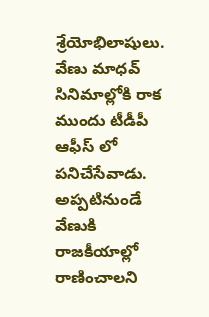శ్రేయోభిలాషులు.
వేణు మాధవ్ సినిమాల్లోకి రాక ముందు టీడీపీ ఆఫీస్ లో పనిచేసేవాడు. అప్పటినుండే వేణుకి రాజకీయాల్లో రాణించాలని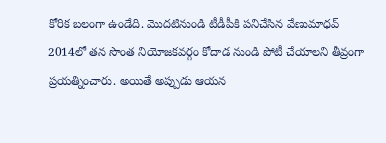కోరిక బలంగా ఉండేది. మొదటినుండి టీడీపీకి పనిచేసిన వేణుమాధవ్ 2014లో తన సొంత నియోజకవర్గం కోదాడ నుండి పోటీ చేయాలని తీవ్రంగా ప్రయత్నించారు. అయితే అప్పుడు ఆయన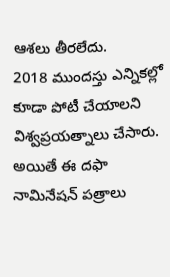ఆశలు తీరలేదు.
2018 ముందస్తు ఎన్నికల్లో కూడా పోటీ చేయాలని విశ్వప్రయత్నాలు చేసారు. అయితే ఈ దఫా నామినేషన్ పత్రాలు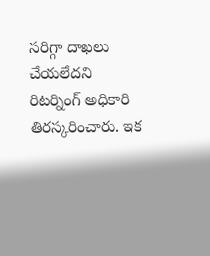సరిగ్గా దాఖలు చేయలేదని రిటర్నింగ్ అధికారి తిరస్కరించారు. ఇక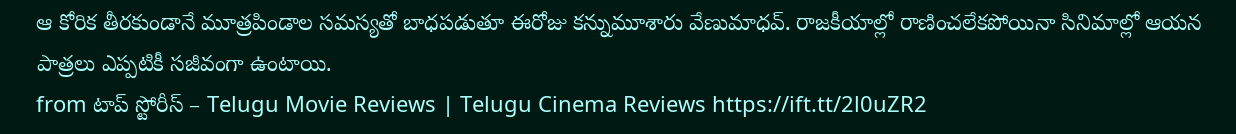ఆ కోరిక తీరకుండానే మూత్రపిండాల సమస్యతో బాధపడుతూ ఈరోజు కన్నుమూశారు వేణుమాధవ్. రాజకీయాల్లో రాణించలేకపోయినా సినిమాల్లో ఆయన పాత్రలు ఎప్పటికీ సజీవంగా ఉంటాయి.
from టాప్ స్టోరీస్ – Telugu Movie Reviews | Telugu Cinema Reviews https://ift.tt/2l0uZR2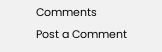Comments
Post a Comment